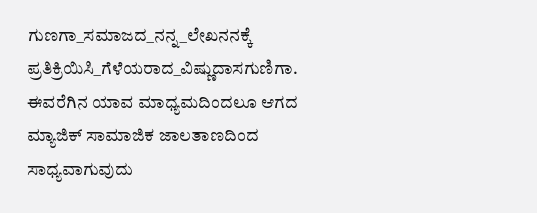ಗುಣಗಾ_ಸಮಾಜದ_ನನ್ನ_ಲೇಖನನಕ್ಕೆ
ಪ್ರತಿಕ್ರಿಯಿಸಿ_ಗೆಳೆಯರಾದ_ವಿಷ್ಣುದಾಸಗುಣಿಗಾ.
ಈವರೆಗಿನ ಯಾವ ಮಾಧ್ಯಮದಿಂದಲೂ ಆಗದ ಮ್ಯಾಜಿಕ್ ಸಾಮಾಜಿಕ ಜಾಲತಾಣದಿಂದ ಸಾಧ್ಯವಾಗುವುದು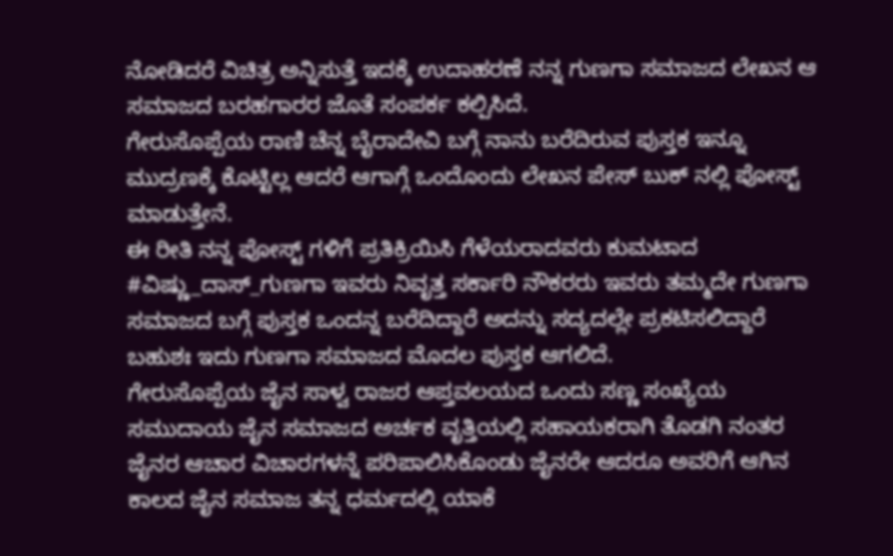ನೋಡಿದರೆ ವಿಚಿತ್ರ ಅನ್ನಿಸುತ್ತೆ ಇದಕ್ಕೆ ಉದಾಹರಣೆ ನನ್ನ ಗುಣಗಾ ಸಮಾಜದ ಲೇಖನ ಆ ಸಮಾಜದ ಬರಹಗಾರರ ಜೊತೆ ಸಂಪರ್ಕ ಕಲ್ಪಿಸಿದೆ.
ಗೇರುಸೊಪ್ಪೆಯ ರಾಣಿ ಚೆನ್ನ ಬೈರಾದೇವಿ ಬಗ್ಗೆ ನಾನು ಬರೆದಿರುವ ಪುಸ್ತಕ ಇನ್ನೂ ಮುದ್ರಣಕ್ಕೆ ಕೊಟ್ಟಿಲ್ಲ ಆದರೆ ಆಗಾಗ್ಗೆ ಒಂದೊಂದು ಲೇಖನ ಪೇಸ್ ಬುಕ್ ನಲ್ಲಿ ಪೋಸ್ಟ್ ಮಾಡುತ್ತೇನೆ.
ಈ ರೀತಿ ನನ್ನ ಪೋಸ್ಟ್ ಗಳಿಗೆ ಪ್ರತಿಕ್ರಿಯಿಸಿ ಗೆಳೆಯರಾದವರು ಕುಮಟಾದ #ವಿಷ್ಣು_ದಾಸ್_ಗುಣಗಾ ಇವರು ನಿವೃತ್ತ ಸರ್ಕಾರಿ ನೌಕರರು ಇವರು ತಮ್ಮದೇ ಗುಣಗಾ ಸಮಾಜದ ಬಗ್ಗೆ ಪುಸ್ತಕ ಒಂದನ್ನ ಬರೆದಿದ್ದಾರೆ ಅದನ್ನು ಸದ್ಯದಲ್ಲೇ ಪ್ರಕಟಿಸಲಿದ್ದಾರೆ ಬಹುಶಃ ಇದು ಗುಣಗಾ ಸಮಾಜದ ಮೊದಲ ಪುಸ್ತಕ ಆಗಲಿದೆ.
ಗೇರುಸೊಪ್ಪೆಯ ಜೈನ ಸಾಳ್ವ ರಾಜರ ಆಪ್ತವಲಯದ ಒಂದು ಸಣ್ಣ ಸಂಖ್ಯೆಯ ಸಮುದಾಯ ಜೈನ ಸಮಾಜದ ಅರ್ಚಕ ವೃತ್ತಿಯಲ್ಲಿ ಸಹಾಯಕರಾಗಿ ತೊಡಗಿ ನಂತರ ಜೈನರ ಆಚಾರ ವಿಚಾರಗಳನ್ನೆ ಪರಿಪಾಲಿಸಿಕೊಂಡು ಜೈನರೇ ಆದರೂ ಅವರಿಗೆ ಆಗಿನ ಕಾಲದ ಜೈನ ಸಮಾಜ ತನ್ನ ಧರ್ಮದಲ್ಲಿ ಯಾಕೆ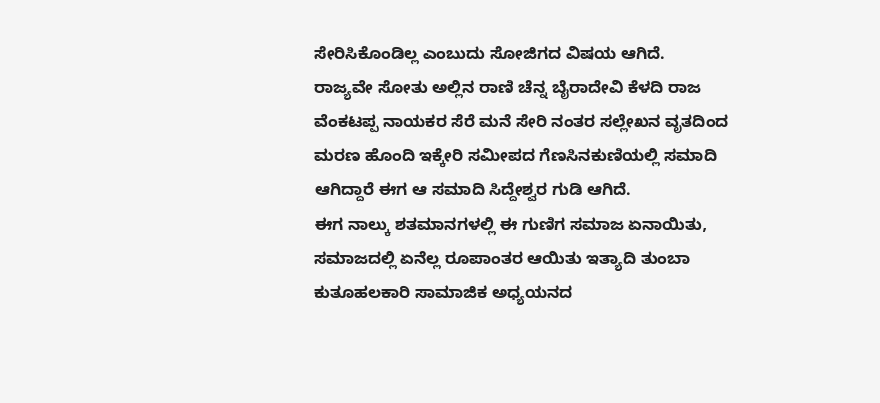ಸೇರಿಸಿಕೊಂಡಿಲ್ಲ ಎಂಬುದು ಸೋಜಿಗದ ವಿಷಯ ಆಗಿದೆ.
ರಾಜ್ಯವೇ ಸೋತು ಅಲ್ಲಿನ ರಾಣಿ ಚೆನ್ನ ಬೈರಾದೇವಿ ಕೆಳದಿ ರಾಜ ವೆಂಕಟಪ್ಪ ನಾಯಕರ ಸೆರೆ ಮನೆ ಸೇರಿ ನಂತರ ಸಲ್ಲೇಖನ ವೃತದಿಂದ ಮರಣ ಹೊಂದಿ ಇಕ್ಕೇರಿ ಸಮೀಪದ ಗೆಣಸಿನಕುಣಿಯಲ್ಲಿ ಸಮಾದಿ ಆಗಿದ್ದಾರೆ ಈಗ ಆ ಸಮಾದಿ ಸಿದ್ದೇಶ್ವರ ಗುಡಿ ಆಗಿದೆ.
ಈಗ ನಾಲ್ಕು ಶತಮಾನಗಳಲ್ಲಿ ಈ ಗುಣಿಗ ಸಮಾಜ ಏನಾಯಿತು, ಸಮಾಜದಲ್ಲಿ ಏನೆಲ್ಲ ರೂಪಾಂತರ ಆಯಿತು ಇತ್ಯಾದಿ ತುಂಬಾ ಕುತೂಹಲಕಾರಿ ಸಾಮಾಜಿಕ ಅಧ್ಯಯನದ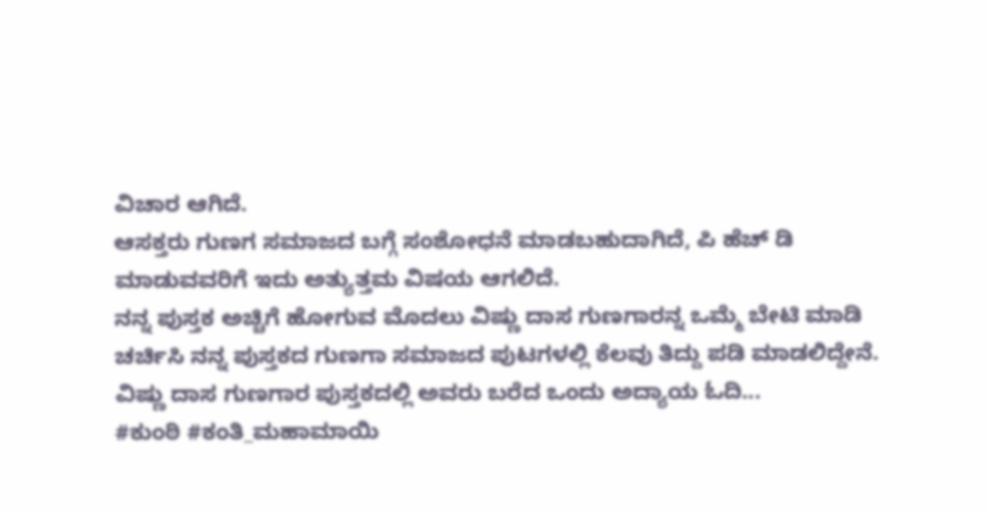ವಿಚಾರ ಆಗಿದೆ.
ಆಸಕ್ತರು ಗುಣಗ ಸಮಾಜದ ಬಗ್ಗೆ ಸಂಶೋಧನೆ ಮಾಡಬಹುದಾಗಿದೆ, ಪಿ ಹೆಚ್ ಡಿ ಮಾಡುವವರಿಗೆ ಇದು ಅತ್ಯುತ್ತಮ ವಿಷಯ ಆಗಲಿದೆ.
ನನ್ನ ಪುಸ್ತಕ ಅಚ್ಚಿಗೆ ಹೋಗುವ ಮೊದಲು ವಿಷ್ಣು ದಾಸ ಗುಣಗಾರನ್ನ ಒಮ್ಮೆ ಬೇಟಿ ಮಾಡಿ ಚರ್ಚಿಸಿ ನನ್ನ ಪುಸ್ತಕದ ಗುಣಗಾ ಸಮಾಜದ ಪುಟಗಳಲ್ಲಿ ಕೆಲವು ತಿದ್ದು ಪಡಿ ಮಾಡಲಿದ್ದೇನೆ.
ವಿಷ್ಣು ದಾಸ ಗುಣಗಾರ ಪುಸ್ತಕದಲ್ಲಿ ಅವರು ಬರೆದ ಒಂದು ಅದ್ಯಾಯ ಓದಿ...
#ಕುಂಠಿ #ಕಂತಿ_ಮಹಾಮಾಯಿ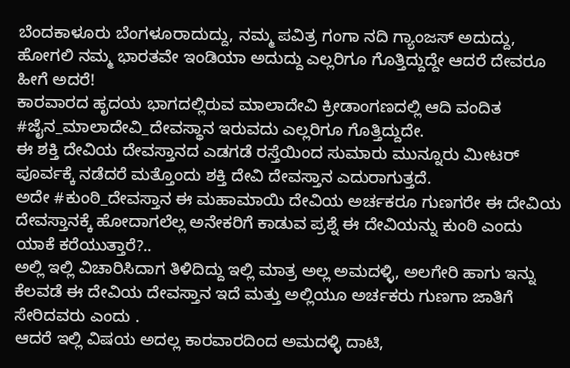ಬೆಂದಕಾಳೂರು ಬೆಂಗಳೂರಾದುದ್ದು, ನಮ್ಮ ಪವಿತ್ರ ಗಂಗಾ ನದಿ ಗ್ಯಾಂಜಸ್ ಅದುದ್ದು, ಹೋಗಲಿ ನಮ್ಮ ಭಾರತವೇ ಇಂಡಿಯಾ ಅದುದ್ದು ಎಲ್ಲರಿಗೂ ಗೊತ್ತಿದ್ದುದ್ದೇ ಆದರೆ ದೇವರೂ ಹೀಗೆ ಅದರೆ!
ಕಾರವಾರದ ಹೃದಯ ಭಾಗದಲ್ಲಿರುವ ಮಾಲಾದೇವಿ ಕ್ರೀಡಾಂಗಣದಲ್ಲಿ ಆದಿ ವಂದಿತ #ಜೈನ_ಮಾಲಾದೇವಿ_ದೇವಸ್ಥಾನ ಇರುವದು ಎಲ್ಲರಿಗೂ ಗೊತ್ತಿದ್ದುದೇ.
ಈ ಶಕ್ತಿ ದೇವಿಯ ದೇವಸ್ತಾನದ ಎಡಗಡೆ ರಸ್ತೆಯಿಂದ ಸುಮಾರು ಮುನ್ನೂರು ಮೀಟರ್ ಪೂರ್ವಕ್ಕೆ ನಡೆದರೆ ಮತ್ತೊಂದು ಶಕ್ತಿ ದೇವಿ ದೇವಸ್ತಾನ ಎದುರಾಗುತ್ತದೆ.
ಅದೇ #ಕುಂಠಿ_ದೇವಸ್ತಾನ ಈ ಮಹಾಮಾಯಿ ದೇವಿಯ ಅರ್ಚಕರೂ ಗುಣಗರೇ ಈ ದೇವಿಯ ದೇವಸ್ತಾನಕ್ಕೆ ಹೋದಾಗಲೆಲ್ಲ ಅನೇಕರಿಗೆ ಕಾಡುವ ಪ್ರಶ್ನೆ ಈ ದೇವಿಯನ್ನು ಕುಂಠಿ ಎಂದು ಯಾಕೆ ಕರೆಯುತ್ತಾರೆ?..
ಅಲ್ಲಿ ಇಲ್ಲಿ ವಿಚಾರಿಸಿದಾಗ ತಿಳಿದಿದ್ದು ಇಲ್ಲಿ ಮಾತ್ರ ಅಲ್ಲ ಅಮದಳ್ಳಿ, ಅಲಗೇರಿ ಹಾಗು ಇನ್ನು ಕೆಲವಡೆ ಈ ದೇವಿಯ ದೇವಸ್ತಾನ ಇದೆ ಮತ್ತು ಅಲ್ಲಿಯೂ ಅರ್ಚಕರು ಗುಣಗಾ ಜಾತಿಗೆ ಸೇರಿದವರು ಎಂದು .
ಆದರೆ ಇಲ್ಲಿ ವಿಷಯ ಅದಲ್ಲ ಕಾರವಾರದಿಂದ ಅಮದಳ್ಳಿ ದಾಟಿ,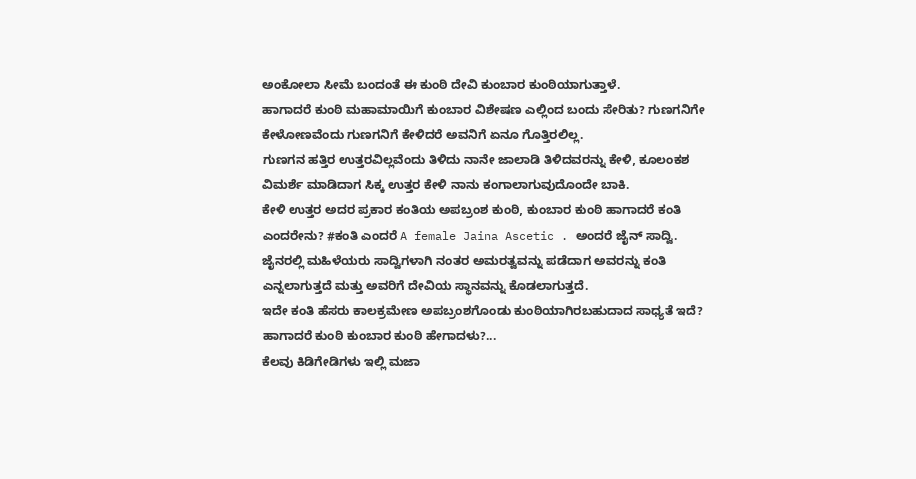ಅಂಕೋಲಾ ಸೀಮೆ ಬಂದಂತೆ ಈ ಕುಂಠಿ ದೇವಿ ಕುಂಬಾರ ಕುಂಠಿಯಾಗುತ್ತಾಳೆ.
ಹಾಗಾದರೆ ಕುಂಠಿ ಮಹಾಮಾಯಿಗೆ ಕುಂಬಾರ ವಿಶೇಷಣ ಎಲ್ಲಿಂದ ಬಂದು ಸೇರಿತು? ಗುಣಗನಿಗೇ ಕೇಳೋಣವೆಂದು ಗುಣಗನಿಗೆ ಕೇಳಿದರೆ ಅವನಿಗೆ ಏನೂ ಗೊತ್ತಿರಲಿಲ್ಲ.
ಗುಣಗನ ಹತ್ತಿರ ಉತ್ತರವಿಲ್ಲವೆಂದು ತಿಳಿದು ನಾನೇ ಜಾಲಾಡಿ ತಿಳಿದವರನ್ನು ಕೇಳಿ, ಕೂಲಂಕಶ ವಿಮರ್ಶೆ ಮಾಡಿದಾಗ ಸಿಕ್ಕ ಉತ್ತರ ಕೇಳಿ ನಾನು ಕಂಗಾಲಾಗುವುದೊಂದೇ ಬಾಕಿ.
ಕೇಳಿ ಉತ್ತರ ಅದರ ಪ್ರಕಾರ ಕಂತಿಯ ಅಪಬ್ರಂಶ ಕುಂಠಿ, ಕುಂಬಾರ ಕುಂಠಿ ಹಾಗಾದರೆ ಕಂತಿ ಎಂದರೇನು? #ಕಂತಿ ಎಂದರೆ A female Jaina Ascetic . ಅಂದರೆ ಜೈನ್ ಸಾದ್ವಿ.
ಜೈನರಲ್ಲಿ ಮಹಿಳೆಯರು ಸಾದ್ವಿಗಳಾಗಿ ನಂತರ ಅಮರತ್ವವನ್ನು ಪಡೆದಾಗ ಅವರನ್ನು ಕಂತಿ ಎನ್ನಲಾಗುತ್ತದೆ ಮತ್ತು ಅವರಿಗೆ ದೇವಿಯ ಸ್ಥಾನವನ್ನು ಕೊಡಲಾಗುತ್ತದೆ.
ಇದೇ ಕಂತಿ ಹೆಸರು ಕಾಲಕ್ರಮೇಣ ಅಪಬ್ರಂಶಗೊಂಡು ಕುಂಠಿಯಾಗಿರಬಹುದಾದ ಸಾಧ್ಯತೆ ಇದೆ? ಹಾಗಾದರೆ ಕುಂಠಿ ಕುಂಬಾರ ಕುಂಠಿ ಹೇಗಾದಳು?...
ಕೆಲವು ಕಿಡಿಗೇಡಿಗಳು ಇಲ್ಲಿ ಮಜಾ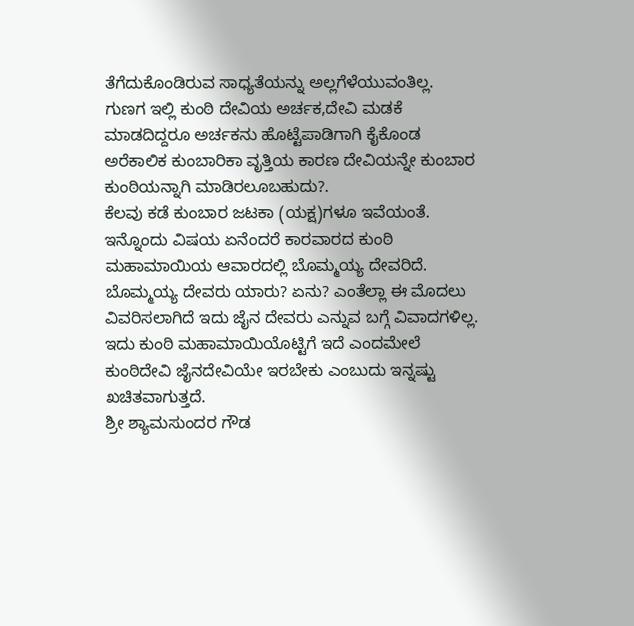ತೆಗೆದುಕೊಂಡಿರುವ ಸಾಧ್ಯತೆಯನ್ನು ಅಲ್ಲಗೆಳೆಯುವಂತಿಲ್ಲ.
ಗುಣಗ ಇಲ್ಲಿ ಕುಂಠಿ ದೇವಿಯ ಅರ್ಚಕ,ದೇವಿ ಮಡಕೆ ಮಾಡದಿದ್ದರೂ ಅರ್ಚಕನು ಹೊಟ್ಟೆಪಾಡಿಗಾಗಿ ಕೈಕೊಂಡ ಅರೆಕಾಲಿಕ ಕುಂಬಾರಿಕಾ ವೃತ್ತಿಯ ಕಾರಣ ದೇವಿಯನ್ನೇ ಕುಂಬಾರ ಕುಂಠಿಯನ್ನಾಗಿ ಮಾಡಿರಲೂಬಹುದು?.
ಕೆಲವು ಕಡೆ ಕುಂಬಾರ ಜಟಕಾ (ಯಕ್ಷ)ಗಳೂ ಇವೆಯಂತೆ.
ಇನ್ನೊಂದು ವಿಷಯ ಏನೆಂದರೆ ಕಾರವಾರದ ಕುಂಠಿ ಮಹಾಮಾಯಿಯ ಆವಾರದಲ್ಲಿ ಬೊಮ್ಮಯ್ಯ ದೇವರಿದೆ.
ಬೊಮ್ಮಯ್ಯ ದೇವರು ಯಾರು? ಏನು? ಎಂತೆಲ್ಲಾ ಈ ಮೊದಲು ವಿವರಿಸಲಾಗಿದೆ ಇದು ಜೈನ ದೇವರು ಎನ್ನುವ ಬಗ್ಗೆ ವಿವಾದಗಳಿಲ್ಲ.
ಇದು ಕುಂಠಿ ಮಹಾಮಾಯಿಯೊಟ್ಟಿಗೆ ಇದೆ ಎಂದಮೇಲೆ ಕುಂಠಿದೇವಿ ಜೈನದೇವಿಯೇ ಇರಬೇಕು ಎಂಬುದು ಇನ್ನಷ್ಟು ಖಚಿತವಾಗುತ್ತದೆ.
ಶ್ರೀ ಶ್ಯಾಮಸುಂದರ ಗೌಡ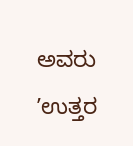ಅವರು ʼಉತ್ತರ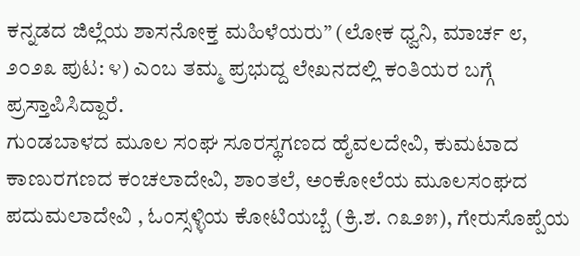ಕನ್ನಡದ ಜಿಲ್ಲೆಯ ಶಾಸನೋಕ್ತ ಮಹಿಳೆಯರು” (ಲೋಕ ಧ್ವನಿ, ಮಾರ್ಚ ೮, ೨೦೨೩ ಪುಟ: ೪) ಎಂಬ ತಮ್ಮ ಪ್ರಭುದ್ದ ಲೇಖನದಲ್ಲಿ ಕಂತಿಯರ ಬಗ್ಗೆ ಪ್ರಸ್ತಾಪಿಸಿದ್ದಾರೆ.
ಗುಂಡಬಾಳದ ಮೂಲ ಸಂಘ ಸೂರಸ್ಥಗಣದ ಹೈವಲದೇವಿ, ಕುಮಟಾದ ಕಾಣುರಗಣದ ಕಂಚಲಾದೇವಿ, ಶಾಂತಲೆ, ಅಂಕೋಲೆಯ ಮೂಲಸಂಘದ ಪದುಮಲಾದೇವಿ , ಓಂಸ್ಸಳ್ಳಿಯ ಕೋಟಿಯಬ್ಬೆ (ಕ್ರಿ.ಶ. ೧೩೨೫), ಗೇರುಸೊಪ್ಪೆಯ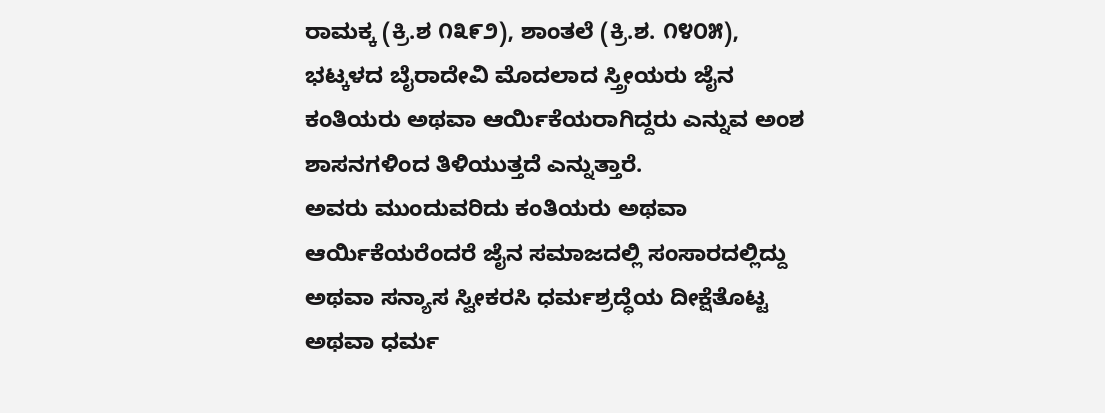ರಾಮಕ್ಕ (ಕ್ರಿ.ಶ ೧೩೯೨), ಶಾಂತಲೆ (ಕ್ರಿ.ಶ. ೧೪೦೫), ಭಟ್ಕಳದ ಬೈರಾದೇವಿ ಮೊದಲಾದ ಸ್ತ್ರೀಯರು ಜೈನ ಕಂತಿಯರು ಅಥವಾ ಆರ್ಯಿಕೆಯರಾಗಿದ್ದರು ಎನ್ನುವ ಅಂಶ ಶಾಸನಗಳಿಂದ ತಿಳಿಯುತ್ತದೆ ಎನ್ನುತ್ತಾರೆ.
ಅವರು ಮುಂದುವರಿದು ಕಂತಿಯರು ಅಥವಾ ಆರ್ಯಿಕೆಯರೆಂದರೆ ಜೈನ ಸಮಾಜದಲ್ಲಿ ಸಂಸಾರದಲ್ಲಿದ್ದು ಅಥವಾ ಸನ್ಯಾಸ ಸ್ವೀಕರಸಿ ಧರ್ಮಶ್ರದ್ಧೆಯ ದೀಕ್ಷೆತೊಟ್ಟ ಅಥವಾ ಧರ್ಮ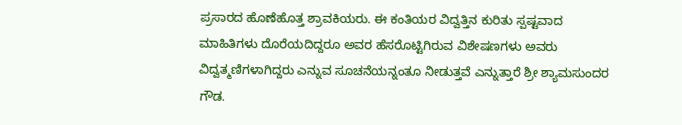ಪ್ರಸಾರದ ಹೊಣೆಹೊತ್ತ ಶ್ರಾವಕಿಯರು. ಈ ಕಂತಿಯರ ವಿದ್ವತ್ತಿನ ಕುರಿತು ಸ್ಪಷ್ಟವಾದ ಮಾಹಿತಿಗಳು ದೊರೆಯದಿದ್ದರೂ ಅವರ ಹೆಸರೊಟ್ಟಿಗಿರುವ ವಿಶೇಷಣಗಳು ಅವರು ವಿದ್ವತ್ಮಣಿಗಳಾಗಿದ್ದರು ಎನ್ನುವ ಸೂಚನೆಯನ್ನಂತೂ ನೀಡುತ್ತವೆ ಎನ್ನುತ್ತಾರೆ ಶ್ರೀ ಶ್ಯಾಮಸುಂದರ ಗೌಡ.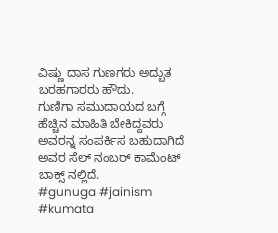ವಿಷ್ಣು ದಾಸ ಗುಣಗರು ಅದ್ಬುತ ಬರಹಗಾರರು ಹೌದು.
ಗುಣಿಗಾ ಸಮುದಾಯದ ಬಗ್ಗೆ ಹೆಚ್ಚಿನ ಮಾಹಿತಿ ಬೇಕಿದ್ದವರು ಅವರನ್ನ ಸಂಪರ್ಕಿಸ ಬಹುದಾಗಿದೆ ಅವರ ಸೆಲ್ ನಂಬರ್ ಕಾಮೆಂಟ್ ಬಾಕ್ಸ್ ನಲ್ಲಿದೆ.
#gunuga #jainism #kumata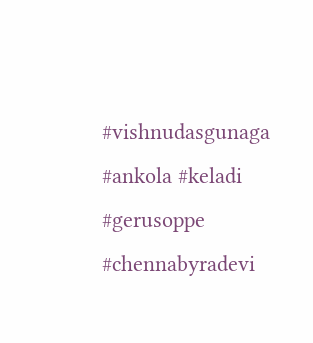#vishnudasgunaga #ankola #keladi #gerusoppe #chennabyradevi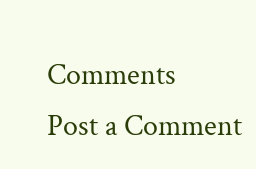Comments
Post a Comment